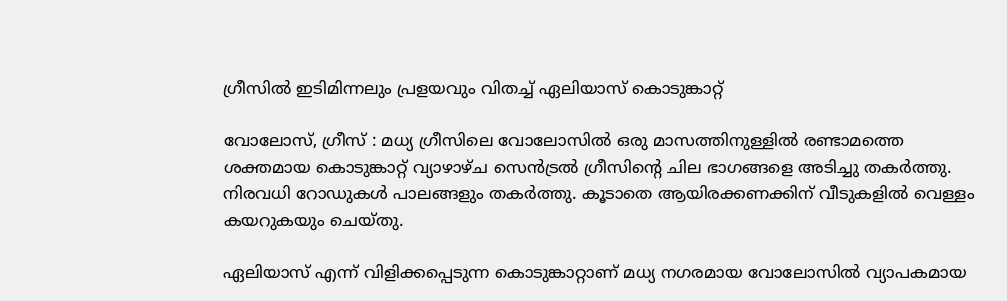ഗ്രീസില്‍ ഇടിമിന്നലും പ്രളയവും വിതച്ച് ഏലിയാസ് കൊടുങ്കാറ്റ്

വോലോസ്, ഗ്രീസ് : മധ്യ ഗ്രീസിലെ വോലോസില്‍ ഒരു മാസത്തിനുള്ളില്‍ രണ്ടാമത്തെ ശക്തമായ കൊടുങ്കാറ്റ് വ്യാഴാഴ്ച സെന്‍ട്രല്‍ ഗ്രീസിന്റെ ചില ഭാഗങ്ങളെ അടിച്ചു തകര്‍ത്തു. നിരവധി റോഡുകള്‍ പാലങ്ങളും തകര്‍ത്തു. കൂടാതെ ആയിരക്കണക്കിന് വീടുകളില്‍ വെള്ളം കയറുകയും ചെയ്തു.

ഏലിയാസ് എന്ന് വിളിക്കപ്പെടുന്ന കൊടുങ്കാറ്റാണ് മധ്യ നഗരമായ വോലോസില്‍ വ്യാപകമായ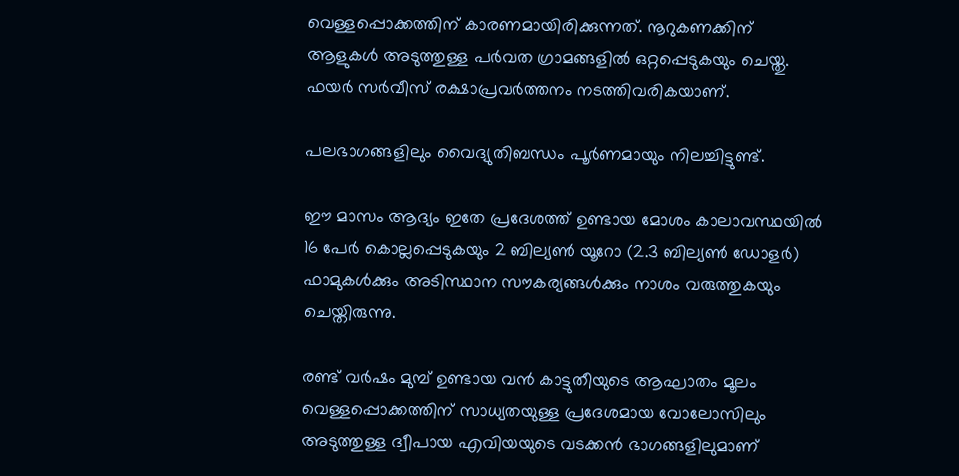വെള്ളപ്പൊക്കത്തിന് കാരണമായിരിക്കുന്നത്. നൂറുകണക്കിന് ആളുകള്‍ അടുത്തുള്ള പര്‍വത ഗ്രാമങ്ങളില്‍ ഒറ്റപ്പെടുകയും ചെയ്തു. ഫയര്‍ സര്‍വീസ് രക്ഷാപ്രവര്‍ത്തനം നടത്തിവരികയാണ്.

പലഭാഗങ്ങളിലും വൈദ്യുതിബന്ധം പൂര്‍ണമായും നിലച്ചിട്ടുണ്ട്.

ഈ മാസം ആദ്യം ഇതേ പ്രദേശത്ത് ഉണ്ടായ മോശം കാലാവസ്ഥയില്‍ 16 പേര്‍ കൊല്ലപ്പെടുകയും 2 ബില്യണ്‍ യൂറോ (2.3 ബില്യണ്‍ ഡോളര്‍) ഫാമുകള്‍ക്കും അടിസ്ഥാന സൗകര്യങ്ങള്‍ക്കും നാശം വരുത്തുകയും ചെയ്തിരുന്നു.

രണ്ട് വര്‍ഷം മുമ്പ് ഉണ്ടായ വന്‍ കാട്ടുതീയുടെ ആഘാതം മൂലം വെള്ളപ്പൊക്കത്തിന് സാധ്യതയുള്ള പ്രദേശമായ വോലോസിലും അടുത്തുള്ള ദ്വീപായ എവിയയുടെ വടക്കന്‍ ഭാഗങ്ങളിലുമാണ്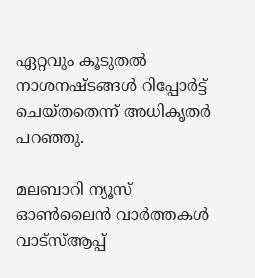ഏറ്റവും കൂടുതല്‍ നാശനഷ്ടങ്ങള്‍ റിപ്പോര്‍ട്ട് ചെയ്തതെന്ന് അധികൃതര്‍ പറഞ്ഞു.

മലബാറി ന്യൂസ് ഓണ്‍ലൈന്‍ വാര്‍ത്തകള്‍ വാട്‌സ്ആപ്പ്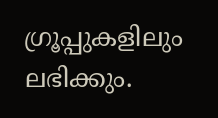ഗ്രൂപ്പുകളിലും ലഭിക്കും.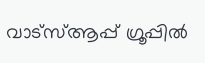വാട്‌സ്ആപ്പ് ഗ്രൂപ്പില്‍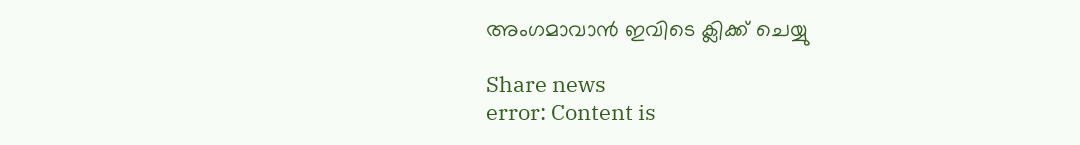അംഗമാവാന്‍ ഇവിടെ ക്ലിക്ക് ചെയ്യു

Share news
error: Content is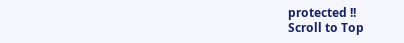protected !!
Scroll to Top